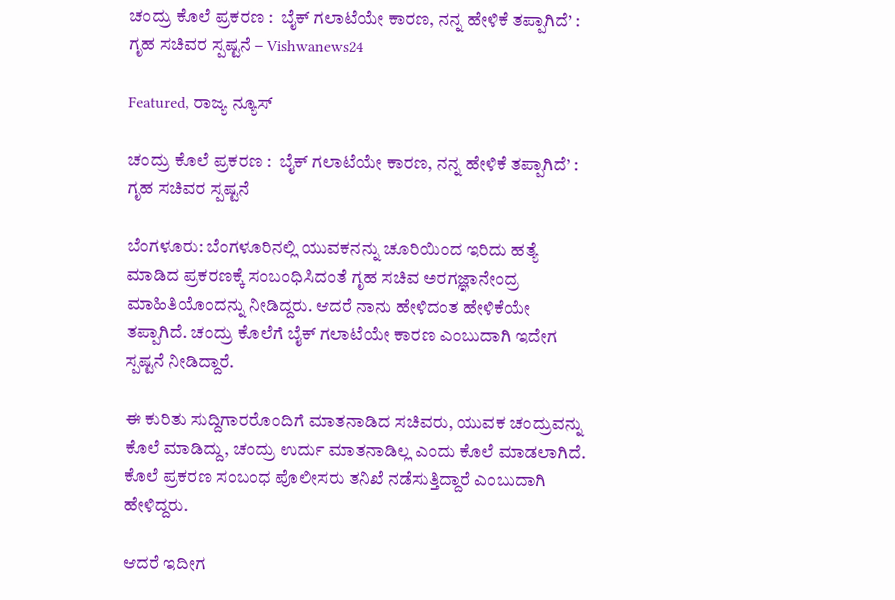ಚಂದ್ರು ಕೊಲೆ ಪ್ರಕರಣ :  ಬೈಕ್ ಗಲಾಟೆಯೇ ಕಾರಣ, ನನ್ನ ಹೇಳಿಕೆ ತಪ್ಪಾಗಿದೆ’ : ಗೃಹ ಸಚಿವರ ಸ್ಪಷ್ಟನೆ – Vishwanews24

Featured, ರಾಜ್ಯ ನ್ಯೂಸ್

ಚಂದ್ರು ಕೊಲೆ ಪ್ರಕರಣ :  ಬೈಕ್ ಗಲಾಟೆಯೇ ಕಾರಣ, ನನ್ನ ಹೇಳಿಕೆ ತಪ್ಪಾಗಿದೆ’ : ಗೃಹ ಸಚಿವರ ಸ್ಪಷ್ಟನೆ

ಬೆಂಗಳೂರು: ಬೆಂಗಳೂರಿನಲ್ಲಿ ಯುವಕನನ್ನು ಚೂರಿಯಿಂದ ಇರಿದು ಹತ್ಯೆ ಮಾಡಿದ ಪ್ರಕರಣಕ್ಕೆ ಸಂಬಂಧಿಸಿದಂತೆ ಗೃಹ ಸಚಿವ ಅರಗಜ್ಞಾನೇಂದ್ರ ಮಾಹಿತಿಯೊಂದನ್ನು ನೀಡಿದ್ದರು. ಆದರೆ ನಾನು ಹೇಳಿದಂತ ಹೇಳಿಕೆಯೇ ತಪ್ಪಾಗಿದೆ. ಚಂದ್ರು ಕೊಲೆಗೆ ಬೈಕ್ ಗಲಾಟೆಯೇ ಕಾರಣ ಎಂಬುದಾಗಿ ಇದೇಗ ಸ್ಪಷ್ಟನೆ ನೀಡಿದ್ದಾರೆ.

ಈ ಕುರಿತು ಸುದ್ದಿಗಾರರೊಂದಿಗೆ ಮಾತನಾಡಿದ ಸಚಿವರು, ಯುವಕ ಚಂದ್ರುವನ್ನು ಕೊಲೆ ಮಾಡಿದ್ದು, ಚಂದ್ರು ಉರ್ದು ಮಾತನಾಡಿಲ್ಲ ಎಂದು ಕೊಲೆ ಮಾಡಲಾಗಿದೆ. ಕೊಲೆ ಪ್ರಕರಣ ಸಂಬಂಧ ಪೊಲೀಸರು ತನಿಖೆ ನಡೆಸುತ್ತಿದ್ದಾರೆ ಎಂಬುದಾಗಿ ಹೇಳಿದ್ದರು.

ಆದರೆ ಇದೀಗ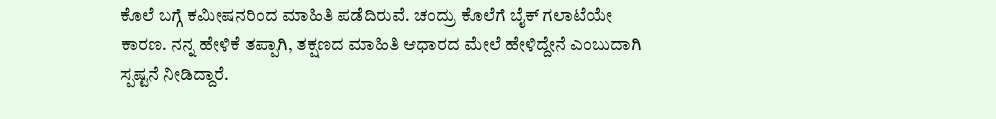ಕೊಲೆ ಬಗ್ಗೆ ಕಮೀಷನರಿಂದ ಮಾಹಿತಿ ಪಡೆದಿರುವೆ. ಚಂದ್ರು ಕೊಲೆಗೆ ಬೈಕ್ ಗಲಾಟೆಯೇ ಕಾರಣ. ನನ್ನ ಹೇಳಿಕೆ ತಪ್ಪಾಗಿ, ತಕ್ಷಣದ ಮಾಹಿತಿ ಆಧಾರದ ಮೇಲೆ ಹೇಳಿದ್ದೇನೆ ಎಂಬುದಾಗಿ ಸ್ಪಷ್ಟನೆ ನೀಡಿದ್ದಾರೆ.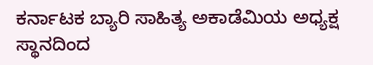ಕರ್ನಾಟಕ ಬ್ಯಾರಿ ಸಾಹಿತ್ಯ ಅಕಾಡೆಮಿಯ ಅಧ್ಯಕ್ಷ ಸ್ಥಾನದಿಂದ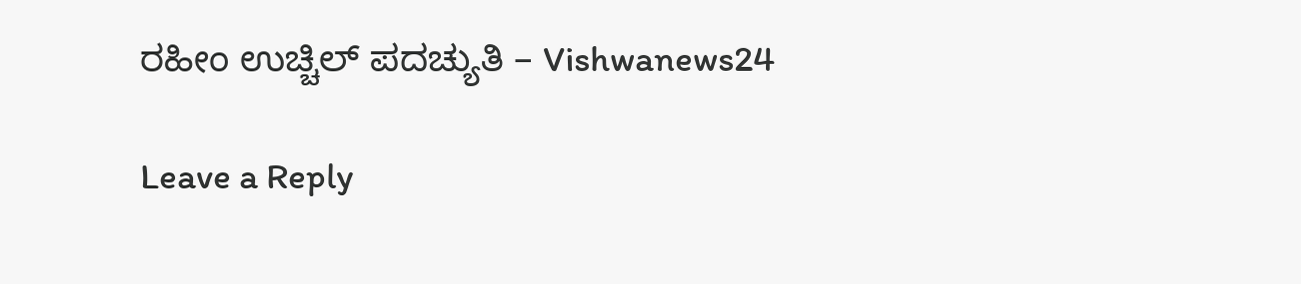ರಹೀಂ ಉಚ್ಚಿಲ್ ಪದಚ್ಯುತಿ – Vishwanews24

Leave a Reply